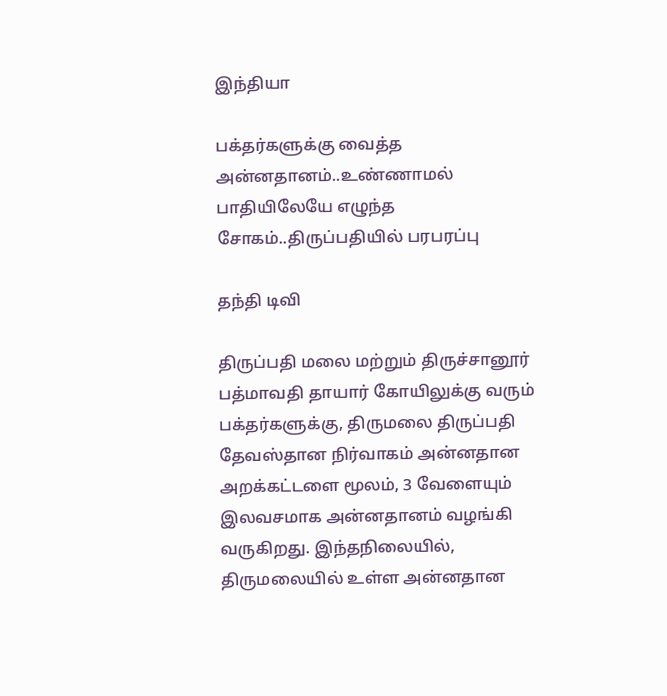இந்தியா

பக்தர்களுக்கு வைத்த அன்னதானம்..உண்ணாமல் பாதியிலேயே எழுந்த சோகம்..திருப்பதியில் பரபரப்பு

தந்தி டிவி

திருப்பதி மலை மற்றும் திருச்சானூர் பத்மாவதி தாயார் கோயிலுக்கு வரும் பக்தர்களுக்கு, திருமலை திருப்பதி தேவஸ்தான நிர்வாகம் அன்னதான அறக்கட்டளை மூலம், 3 வேளையும் இலவசமாக அன்னதானம் வழங்கி வருகிறது. இந்தநிலையில், திருமலையில் உள்ள அன்னதான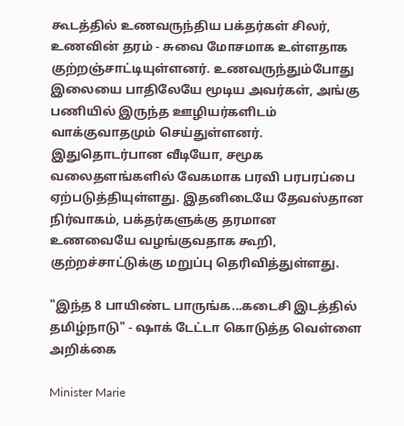கூடத்தில் உணவருந்திய பக்தர்கள் சிலர், உணவின் தரம் - சுவை மோசமாக உள்ளதாக குற்றஞ்சாட்டியுள்ளனர். உணவருந்தும்போது இலையை பாதிலேயே மூடிய அவர்கள், அங்கு பணியில் இருந்த ஊழியர்களிடம் வாக்குவாதமும் செய்துள்ளனர். இதுதொடர்பான வீடியோ, சமூக வலைதளங்களில் வேகமாக பரவி பரபரப்பை ஏற்படுத்தியுள்ளது. இதனிடையே தேவஸ்தான நிர்வாகம், பக்தர்களுக்கு தரமான உணவையே வழங்குவதாக கூறி, குற்றச்சாட்டுக்கு மறுப்பு தெரிவித்துள்ளது.

"இந்த 8 பாயிண்ட பாருங்க...கடைசி இடத்தில் தமிழ்நாடு" - ஷாக் டேட்டா கொடுத்த வெள்ளை அறிக்கை

Minister Marie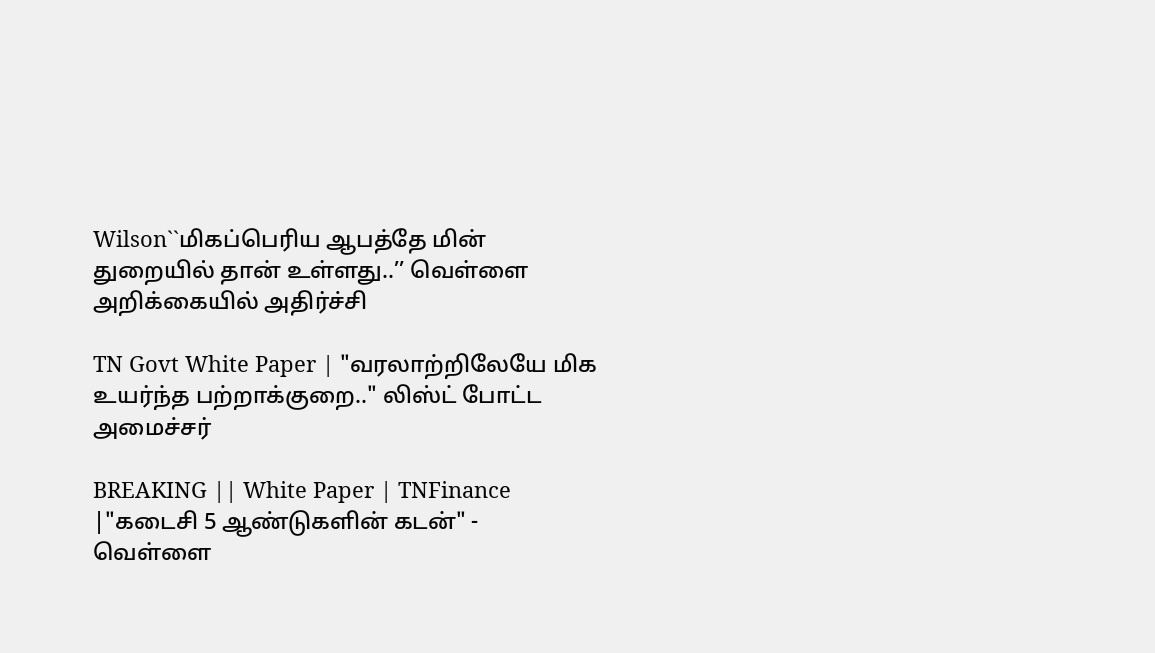Wilson``மிகப்பெரிய ஆபத்தே மின் துறையில் தான் உள்ளது..’’ வெள்ளை அறிக்கையில் அதிர்ச்சி

TN Govt White Paper | "வரலாற்றிலேயே மிக உயர்ந்த பற்றாக்குறை.." லிஸ்ட் போட்ட அமைச்சர்

BREAKING || White Paper | TNFinance |"கடைசி 5 ஆண்டுகளின் கடன்" - வெள்ளை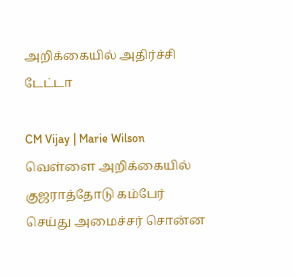அறிக்கையில் அதிர்ச்சி டேட்டா

CM Vijay | Marie Wilson வெள்ளை அறிக்கையில் குஜராத்தோடு கம்பேர் செய்து அமைச்சர் சொன்ன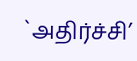`அதிர்ச்சி’